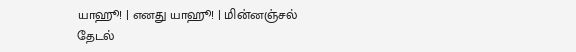யாஹூ! | எனது யாஹூ! | மின்னஞ்சல்
தேடல்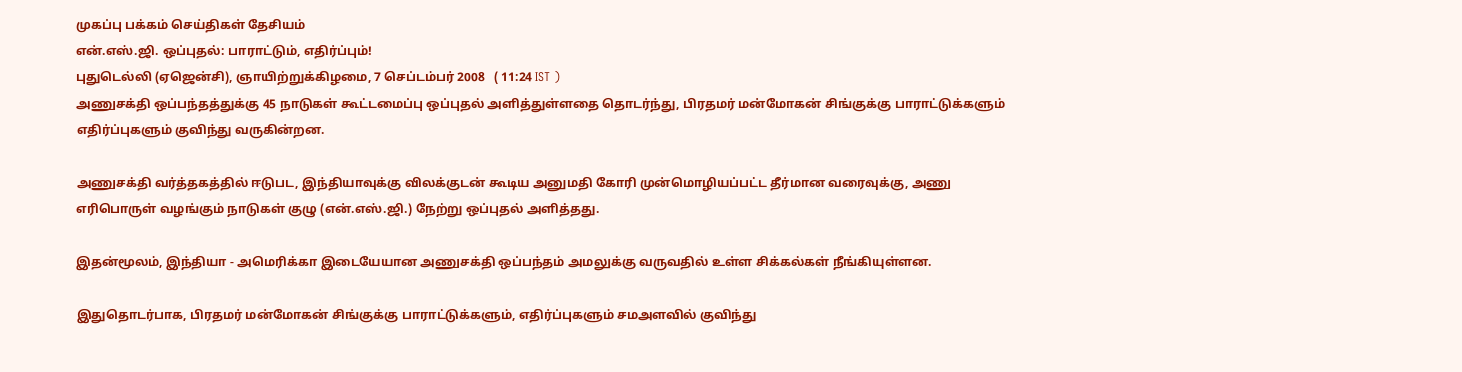முகப்பு பக்கம் செய்திகள் தேசியம்
எ‌ன்.எ‌ஸ்.ஜி. ஒப்புதல்: பாராட்டும், எதிர்ப்பும்!
புதுடெல்லி (ஏஜென்சி), ஞாயிற்றுக்கிழமை, 7 செப்டம்பர் 2008   ( 11:24 IST )
அணுசக்தி ஒப்பந்தத்துக்கு 45 நாடுகள் கூட்டமைப்பு ஒப்புதல் அளித்துள்ளதை தொடர்ந்து, பிரதமர் மன்மோகன் சிங்குக்கு பாராட்டுக்களும் எதிர்ப்புகளும் குவிந்து வருகின்றன.

அணுசக்தி வர்த்தகத்தில் ஈடுபட, இ‌ந்‌தியாவுக்கு ‌வில‌க்குட‌ன் கூடிய அனும‌தி கோ‌ரி மு‌ன்மொ‌ழிய‌ப்ப‌ட்ட ‌தீ‌ர்மான வரைவுக்கு, அணு எரிபொருள் வழங்கும் நாடுக‌ள் குழு (எ‌ன்.எ‌ஸ்.ஜி.) நேற்று ஒப்புதல் அளித்தது.

இதன்மூலம், இந்தியா - அமெரிக்கா இடையேயான அணுசக்தி ஒப்பந்தம் அமலுக்கு வருவதில் உள்ள சிக்கல்கள் நீங்கியுள்ளன.

இதுதொடர்பாக, பிரதமர் மன்மோகன் சிங்குக்கு பாராட்டுக்களும், எதிர்ப்புகளும் சமஅளவில் குவிந்து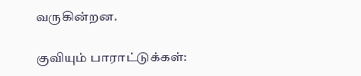வருகின்றன.

குவியும் பாராட்டுக்கள்: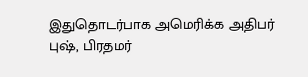இதுதொடர்பாக அமெரிக்க அதிபர் புஷ், பிரதமர்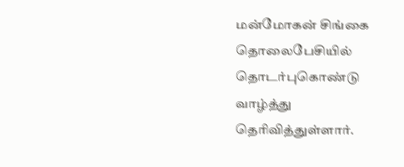மன்மோகன் சிங்கை தொலைபேசியில் தொடர்புகொண்டு வாழ்த்து தெரிவித்துள்ளார்.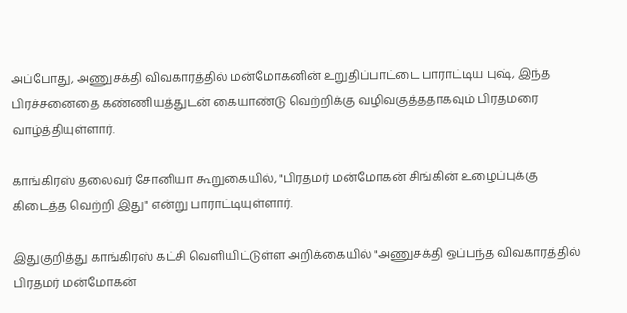அப்போது, அணுசக்தி விவகாரத்தில் மன்மோகனின் உறுதிப்பாட்டை பாராட்டிய புஷ், இந்த பிரச்சனைதை கண்ணியத்துடன் கையாண்டு வெற்றிக்கு வழிவகுத்ததாகவும் பிரதமரை வாழ்த்தியுள்ளார்.

காங்கிரஸ் தலைவர் சோனியா கூறுகையில், "பிரதமர் மன்மோகன் சிங்கின் உழைப்புக்கு கிடைத்த வெற்றி இது" என்று பாராட்டியுள்ளார்.

இதுகுறித்து காங்கிரஸ் கட்சி வெளியிட்டுள்ள அறிக்கையில் "அணுசக்தி ஒப்பந்த விவகாரத்தில் பிரதமர் மன்மோகன்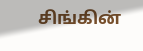சிங்கின்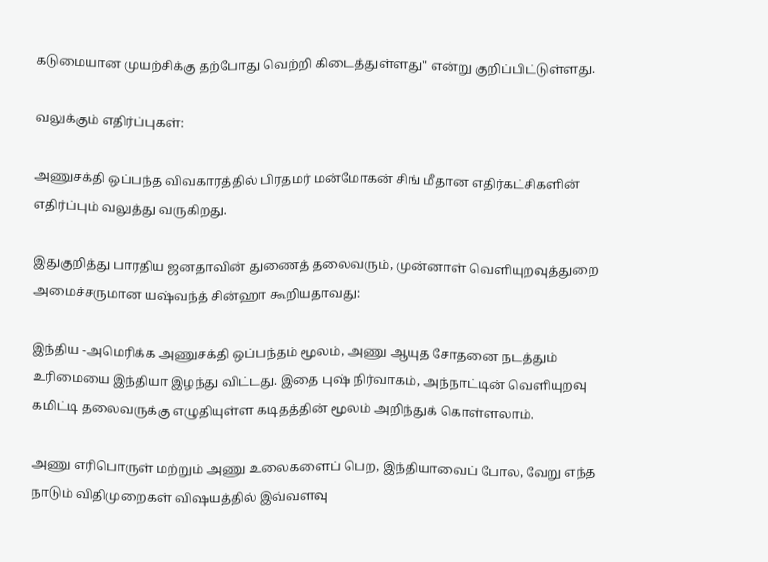கடுமையான முயற்சிக்கு தற்போது வெற்றி கிடைத்துள்ளது" என்று குறிப்பிட்டுள்ளது.

வலுக்கும் எதிர்ப்புகள்:

அணுசக்தி ஒப்பந்த விவகாரத்தில் பிரதமர் மன்மோகன் சிங் மீதான எதிர்கட்சிகளின் எதிர்ப்பும் வலுத்து வருகிறது.

இதுகுறித்து பாரதிய ஜனதாவின் துணைத் தலைவரும், முன்னாள் வெளியுறவுத்துறை அமைச்சருமான யஷ்வந்த் சின்ஹா கூறியதாவது:

இந்திய -அமெரிக்க அணுசக்தி ஒப்பந்தம் மூலம், அணு ஆயுத சோதனை நடத்தும் உரிமையை இந்தியா இழந்து விட்டது. இதை புஷ் நிர்வாகம், அந்நாட்டின் வெளியுறவு கமிட்டி தலைவருக்கு எழுதியுள்ள கடிதத்தின் மூலம் அறிந்துக் கொள்ளலாம்.

அணு எரிபொருள் மற்றும் அணு உலைகளைப் பெற, இந்தியாவைப் போல, வேறு எந்த நாடும் விதிமுறைகள் விஷயத்தில் இவ்வளவு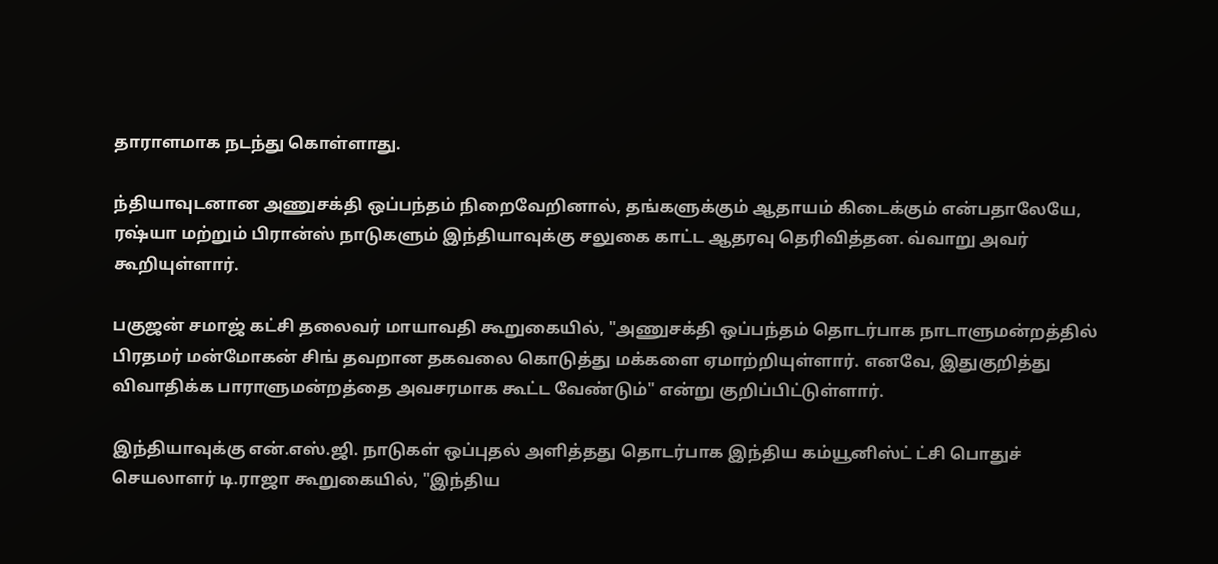தாராளமாக நடந்து கொள்ளாது.

ந்தியாவுடனான அணுசக்தி ஒப்பந்தம் நிறைவேறினால், தங்களுக்கும் ஆதாயம் கிடைக்கும் என்பதாலேயே, ரஷ்யா மற்றும் பிரான்ஸ் நாடுகளும் இந்தியாவுக்கு சலுகை காட்ட ஆதரவு தெரிவித்தன. வ்வாறு அவர் கூறியுள்ளார்.

பகுஜன் சமாஜ் கட்சி தலைவர் மாயாவதி கூறுகையில், "அணுசக்தி ஒப்பந்தம் தொடர்பாக நாடாளுமன்றத்தில் பிரதமர் மன்மோகன் சிங் தவறான தகவலை கொடுத்து மக்களை ஏமாற்றியுள்ளார். எனவே, இதுகுறித்து விவாதிக்க பாராளுமன்றத்தை அவசரமாக கூட்ட வேண்டும்" என்று குறிப்பிட்டுள்ளார்.

இந்தியாவுக்கு என்.எஸ்.ஜி. நாடுகள் ஒப்புதல் அளித்தது தொடர்பாக இந்திய கம்யூனிஸ்ட் ட்சி பொதுச் செயலாளர் டி.ராஜா கூறுகையில், "இந்திய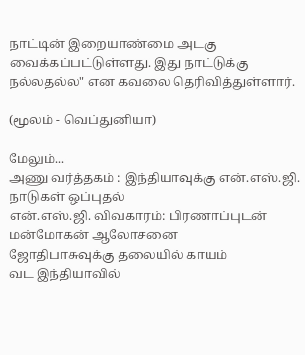நாட்டின் இறையாண்மை அடகு வைக்கப்பட்டுள்ளது. இது நாட்டுக்கு நல்லதல்ல" என கவலை தெரிவித்துள்ளார்.

(மூலம் - வெப்துனியா)

மேலும்...
அணு வர்த்தகம் : இந்தியாவுக்கு எ‌ன்.எ‌ஸ்.ஜி. நாடுகள் ஒப்புதல்
என்.எஸ்.ஜி. விவகாரம்: பிரணாப்புடன் மன்மோகன் ஆலோசனை
ஜோதிபாசுவுக்கு தலையில் காயம்
வட இந்தியாவில்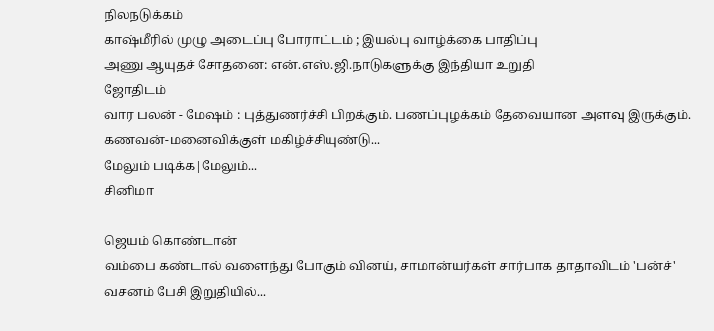நிலநடுக்கம்
காஷ்மீரில் முழு அடைப்பு போராட்டம் ; இயல்பு வாழ்க்கை பாதிப்பு
அணு ஆயுத‌‌ச் சோதனை: எ‌ன்.எ‌ஸ்.ஜி.நாடுகளுக்கு இந்தியா உறுதி
ஜோதிடம்
வார பலன் - மேஷம் : புத்துணர்ச்சி பிறக்கும். பணப்புழக்கம் தேவையான அளவு இருக்கும். கணவன்-மனைவிக்குள் மகிழ்ச்சியுண்டு...
மேலும் படிக்க|மேலும்...
சினிமா

ஜெயம் கொண்டான்
வம்பை கண்டால் வளைந்து போகும் வினய், சாமான்யர்கள் சார்பாக தாதாவிடம் 'பன்ச்' வசனம் பேசி இறுதியில்...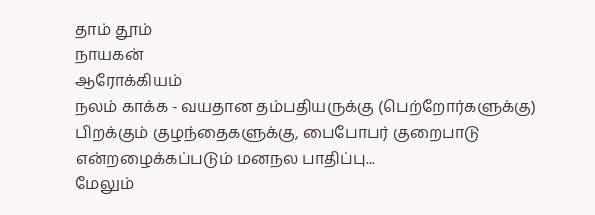தாம் தூம்
நாயகன்
ஆரோக்கியம்
நலம் காக்க - வயதான தம்பதியருக்கு (பெற்றோர்களுக்கு) பிறக்கும் குழந்தைகளுக்கு, பைபோபர் குறைபாடு என்றழைக்கப்படும் மனநல பாதிப்பு...
மேலும்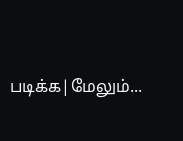படிக்க|மேலும்...